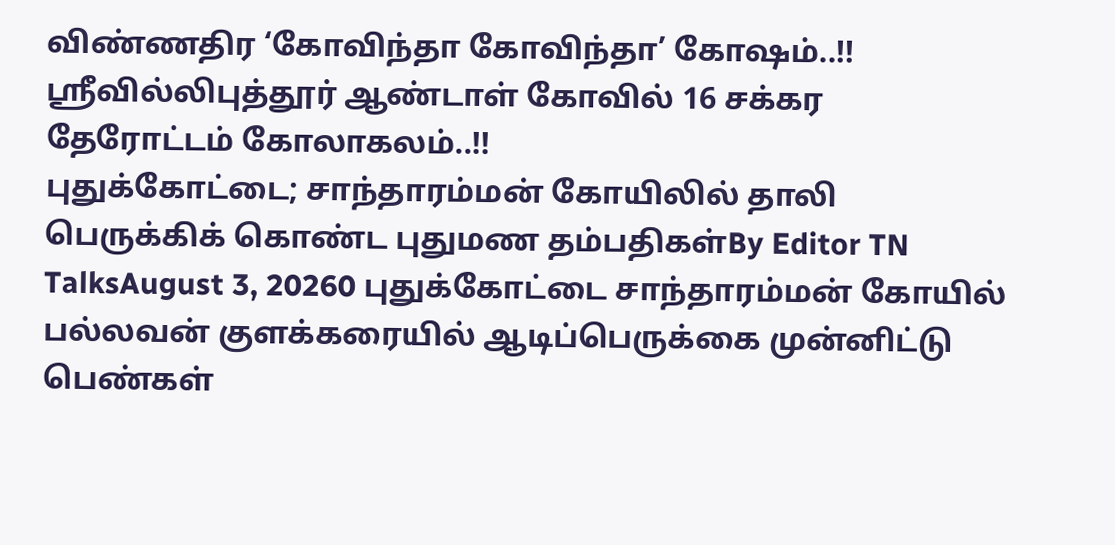விண்ணதிர ‘கோவிந்தா கோவிந்தா’ கோஷம்..!! ஸ்ரீவில்லிபுத்தூர் ஆண்டாள் கோவில் 16 சக்கர தேரோட்டம் கோலாகலம்..!!
புதுக்கோட்டை; சாந்தாரம்மன் கோயிலில் தாலி பெருக்கிக் கொண்ட புதுமண தம்பதிகள்By Editor TN TalksAugust 3, 20260 புதுக்கோட்டை சாந்தாரம்மன் கோயில் பல்லவன் குளக்கரையில் ஆடிப்பெருக்கை முன்னிட்டு பெண்கள்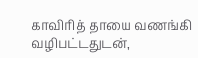காவிரித் தாயை வணங்கி வழிபட்டதுடன்,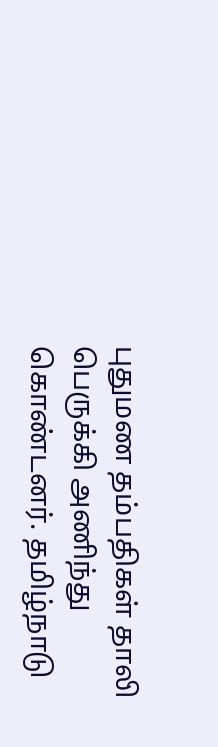புதுமண தம்பதிகள் தாலி பெருக்கி அணிந்து கொண்டனர். தமிழ்நாடு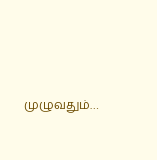முழுவதும்…